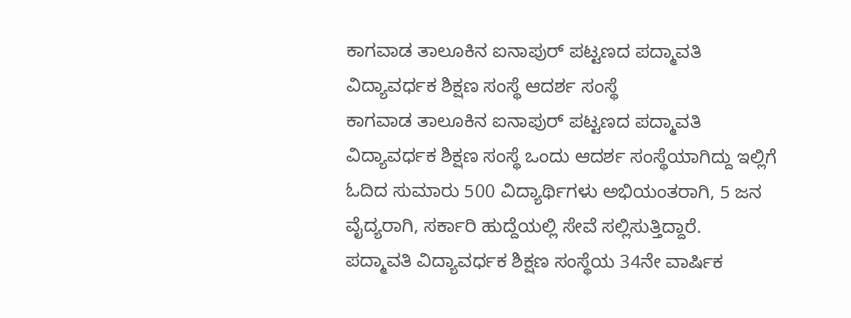ಕಾಗವಾಡ ತಾಲೂಕಿನ ಐನಾಪುರ್ ಪಟ್ಟಣದ ಪದ್ಮಾವತಿ ವಿದ್ಯಾವರ್ಧಕ ಶಿಕ್ಷಣ ಸಂಸ್ಥೆ ಆದರ್ಶ ಸಂಸ್ಥೆ
ಕಾಗವಾಡ ತಾಲೂಕಿನ ಐನಾಪುರ್ ಪಟ್ಟಣದ ಪದ್ಮಾವತಿ ವಿದ್ಯಾವರ್ಧಕ ಶಿಕ್ಷಣ ಸಂಸ್ಥೆ ಒಂದು ಆದರ್ಶ ಸಂಸ್ಥೆಯಾಗಿದ್ದು ಇಲ್ಲಿಗೆ ಓದಿದ ಸುಮಾರು 500 ವಿದ್ಯಾರ್ಥಿಗಳು ಅಭಿಯಂತರಾಗಿ, 5 ಜನ ವೈದ್ಯರಾಗಿ, ಸರ್ಕಾರಿ ಹುದ್ದೆಯಲ್ಲಿ ಸೇವೆ ಸಲ್ಲಿಸುತ್ತಿದ್ದಾರೆ.
ಪದ್ಮಾವತಿ ವಿದ್ಯಾವರ್ಧಕ ಶಿಕ್ಷಣ ಸಂಸ್ಥೆಯ 34ನೇ ವಾರ್ಷಿಕ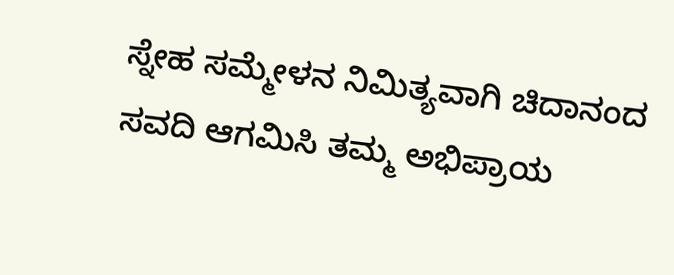ಸ್ನೇಹ ಸಮ್ಮೇಳನ ನಿಮಿತ್ಯವಾಗಿ ಚಿದಾನಂದ ಸವದಿ ಆಗಮಿಸಿ ತಮ್ಮ ಅಭಿಪ್ರಾಯ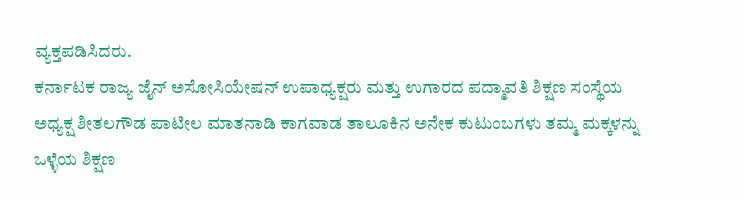ವ್ಯಕ್ತಪಡಿಸಿದರು.
ಕರ್ನಾಟಕ ರಾಜ್ಯ ಜೈನ್ ಅಸೋಸಿಯೇಷನ್ ಉಪಾಧ್ಯಕ್ಷರು ಮತ್ತು ಉಗಾರದ ಪದ್ಮಾವತಿ ಶಿಕ್ಷಣ ಸಂಸ್ಥೆಯ ಅಧ್ಯಕ್ಷ ಶೀತಲಗೌಡ ಪಾಟೀಲ ಮಾತನಾಡಿ ಕಾಗವಾಡ ತಾಲೂಕಿನ ಅನೇಕ ಕುಟುಂಬಗಳು ತಮ್ಮ ಮಕ್ಕಳನ್ನು ಒಳ್ಳೆಯ ಶಿಕ್ಷಣ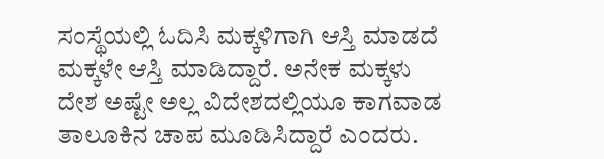ಸಂಸ್ಥೆಯಲ್ಲಿ ಓದಿಸಿ ಮಕ್ಕಳಿಗಾಗಿ ಆಸ್ತಿ ಮಾಡದೆ ಮಕ್ಕಳೇ ಆಸ್ತಿ ಮಾಡಿದ್ದಾರೆ. ಅನೇಕ ಮಕ್ಕಳು ದೇಶ ಅಷ್ಟೇ ಅಲ್ಲ ವಿದೇಶದಲ್ಲಿಯೂ ಕಾಗವಾಡ ತಾಲೂಕಿನ ಚಾಪ ಮೂಡಿಸಿದ್ದಾರೆ ಎಂದರು.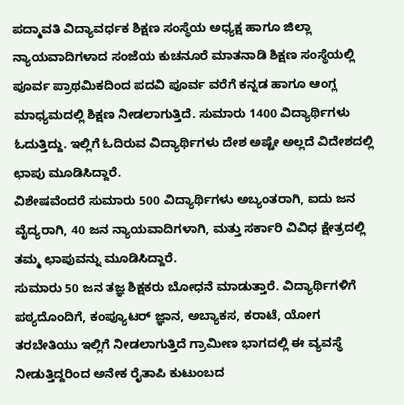ಪದ್ಮಾವತಿ ವಿದ್ಯಾವರ್ಧಕ ಶಿಕ್ಷಣ ಸಂಸ್ಥೆಯ ಅಧ್ಯಕ್ಷ ಹಾಗೂ ಜಿಲ್ಲಾ ನ್ಯಾಯವಾದಿಗಳಾದ ಸಂಜೆಯ ಕುಚನೂರೆ ಮಾತನಾಡಿ ಶಿಕ್ಷಣ ಸಂಸ್ಥೆಯಲ್ಲಿ ಪೂರ್ವ ಪ್ರಾಥಮಿಕದಿಂದ ಪದವಿ ಪೂರ್ವ ವರೆಗೆ ಕನ್ನಡ ಹಾಗೂ ಆಂಗ್ಲ ಮಾಧ್ಯಮದಲ್ಲಿ ಶಿಕ್ಷಣ ನೀಡಲಾಗುತ್ತಿದೆ. ಸುಮಾರು 1400 ವಿದ್ಯಾರ್ಥಿಗಳು ಓದುತ್ತಿದ್ದು. ಇಲ್ಲಿಗೆ ಓದಿರುವ ವಿದ್ಯಾರ್ಥಿಗಳು ದೇಶ ಅಷ್ಟೇ ಅಲ್ಲದೆ ವಿದೇಶದಲ್ಲಿ ಛಾಪು ಮೂಡಿಸಿದ್ದಾರೆ.
ವಿಶೇಷವೆಂದರೆ ಸುಮಾರು 500 ವಿದ್ಯಾರ್ಥಿಗಳು ಅಬ್ಯಂತರಾಗಿ, ಐದು ಜನ ವೈದ್ಯರಾಗಿ, 40 ಜನ ನ್ಯಾಯವಾದಿಗಳಾಗಿ, ಮತ್ತು ಸರ್ಕಾರಿ ವಿವಿಧ ಕ್ಷೇತ್ರದಲ್ಲಿ ತಮ್ಮ ಛಾಪುವನ್ನು ಮೂಡಿಸಿದ್ದಾರೆ.
ಸುಮಾರು 50 ಜನ ತಜ್ಞ ಶಿಕ್ಷಕರು ಬೋಧನೆ ಮಾಡುತ್ತಾರೆ. ವಿದ್ಯಾರ್ಥಿಗಳಿಗೆ ಪಠ್ಯದೊಂದಿಗೆ, ಕಂಪ್ಯೂಟರ್ ಜ್ಞಾನ, ಅಬ್ಯಾಕಸ, ಕರಾಟೆ, ಯೋಗ ತರಬೇತಿಯು ಇಲ್ಲಿಗೆ ನೀಡಲಾಗುತ್ತಿದೆ ಗ್ರಾಮೀಣ ಭಾಗದಲ್ಲಿ ಈ ವ್ಯವಸ್ಥೆ ನೀಡುತ್ತಿದ್ದರಿಂದ ಅನೇಕ ರೈತಾಪಿ ಕುಟುಂಬದ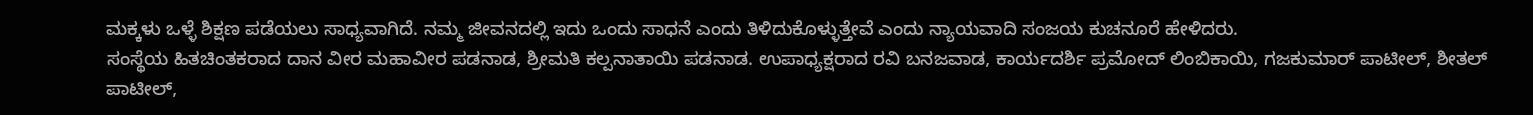ಮಕ್ಕಳು ಒಳ್ಳೆ ಶಿಕ್ಷಣ ಪಡೆಯಲು ಸಾಧ್ಯವಾಗಿದೆ. ನಮ್ಮ ಜೀವನದಲ್ಲಿ ಇದು ಒಂದು ಸಾಧನೆ ಎಂದು ತಿಳಿದುಕೊಳ್ಳುತ್ತೇವೆ ಎಂದು ನ್ಯಾಯವಾದಿ ಸಂಜಯ ಕುಚನೂರೆ ಹೇಳಿದರು.
ಸಂಸ್ಥೆಯ ಹಿತಚಿಂತಕರಾದ ದಾನ ವೀರ ಮಹಾವೀರ ಪಡನಾಡ, ಶ್ರೀಮತಿ ಕಲ್ಪನಾತಾಯಿ ಪಡನಾಡ. ಉಪಾಧ್ಯಕ್ಷರಾದ ರವಿ ಬನಜವಾಡ, ಕಾರ್ಯದರ್ಶಿ ಪ್ರಮೋದ್ ಲಿಂಬಿಕಾಯಿ, ಗಜಕುಮಾರ್ ಪಾಟೀಲ್, ಶೀತಲ್ ಪಾಟೀಲ್,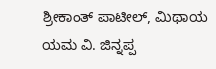ಶ್ರೀಕಾಂತ್ ಪಾಟೀಲ್, ಮಿಥಾಯ ಯಮ ವಿ. ಜಿನ್ನಪ್ಪ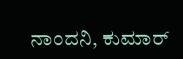ನಾಂದನಿ, ಕುಮಾರ್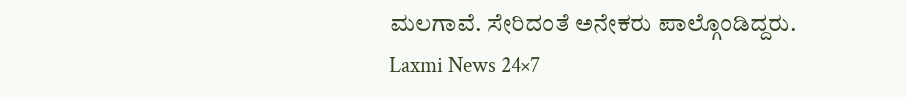ಮಲಗಾವೆ. ಸೇರಿದಂತೆ ಅನೇಕರು ಪಾಲ್ಗೊಂಡಿದ್ದರು.
Laxmi News 24×7